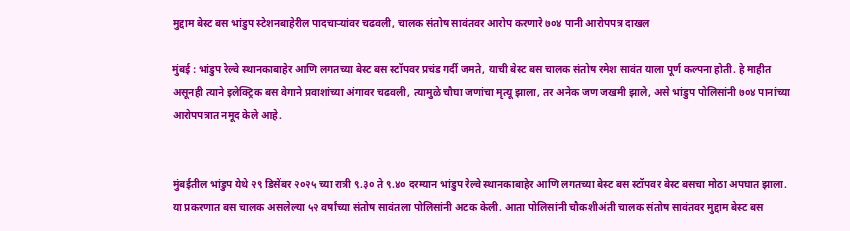मुद्दाम बेस्ट बस भांडुप स्टेशनबाहेरील पादचाऱ्यांवर चढवली, चालक संतोष सावंतवर आरोप करणारे ७०४ पानी आरोपपत्र दाखल

मुंबई : भांडुप रेल्वे स्थानकाबाहेर आणि लगतच्या बेस्ट बस स्टॉपवर प्रचंड गर्दी जमते, याची बेस्ट बस चालक संतोष रमेश सावंत याला पूर्ण कल्पना होती. हे माहीत असूनही त्याने इलेक्ट्रिक बस वेगाने प्रवाशांच्या अंगावर चढवली, त्यामुळे चौघा जणांचा मृत्यू झाला, तर अनेक जण जखमी झाले, असे भांडुप पोलिसांनी ७०४ पानांच्या आरोपपत्रात नमूद केले आहे.


मुंबईतील भांडुप येथे २९ डिसेंबर २०२५ च्या रात्री ९.३० ते ९.४० दरम्यान भांडुप रेल्वे स्थानकाबाहेर आणि लगतच्या बेस्ट बस स्टॉपवर बेस्ट बसचा मोठा अपघात झाला. या प्रकरणात बस चालक असलेल्या ५२ वर्षांच्या संतोष सावंतला पोलिसांनी अटक केली. आता पोलिसांनी चौकशीअंती चालक संतोष सावंतवर मुद्दाम बेस्ट बस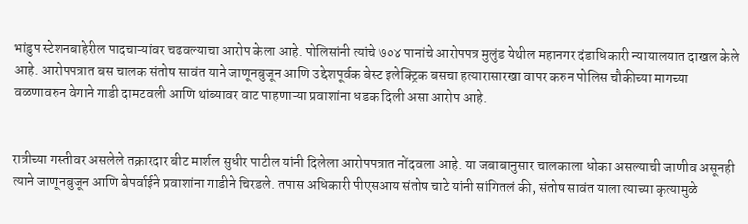भांडुप स्टेशनबाहेरील पादचाऱ्यांवर चढवल्याचा आरोप केला आहे. पोलिसांनी त्यांचे ७०४ पानांचे आरोपपत्र मुलुंड येथील महानगर दंडाधिकारी न्यायालयात दाखल केले आहे. आरोपपत्रात बस चालक संतोष सावंत याने जाणूनबुजून आणि उद्देशपूर्वक बेस्ट इलेक्ट्रिक बसचा हत्यारासारखा वापर करुन पोलिस चौकीच्या मागच्या वळणावरुन वेगाने गाडी दामटवली आणि थांब्यावर वाट पाहणाऱ्या प्रवाशांना धडक दिली असा आरोप आहे.


रात्रीच्या गस्तीवर असलेले तक्रारदार बीट मार्शल सुधीर पाटील यांनी दिलेला आरोपपत्रात नोंदवला आहे. या जबाबानुसार चालकाला धोका असल्याची जाणीव असूनही त्याने जाणूनबुजून आणि बेपर्वाईने प्रवाशांना गाडीने चिरडले. तपास अधिकारी पीएसआय संतोष चाटे यांनी सांगितलं की, संतोष सावंत याला त्याच्या कृत्यामुळे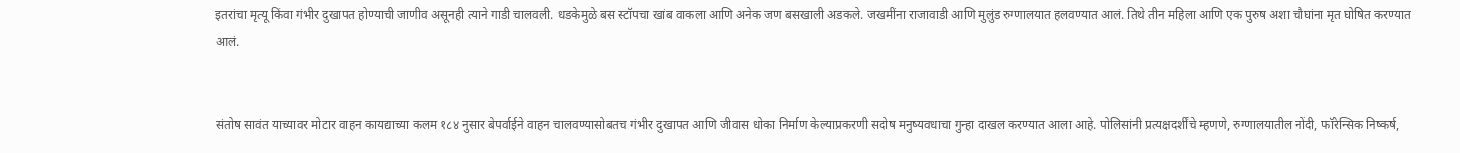इतरांचा मृत्यू किंवा गंभीर दुखापत होण्याची जाणीव असूनही त्याने गाडी चालवली. धडकेमुळे बस स्टॉपचा खांब वाकला आणि अनेक जण बसखाली अडकले. जखमींना राजावाडी आणि मुलुंड रुग्णालयात हलवण्यात आलं. तिथे तीन महिला आणि एक पुरुष अशा चौघांना मृत घोषित करण्यात आलं.


संतोष सावंत याच्यावर मोटार वाहन कायद्याच्या कलम १८४ नुसार बेपर्वाईने वाहन चालवण्यासोबतच गंभीर दुखापत आणि जीवास धोका निर्माण केल्याप्रकरणी सदोष मनुष्यवधाचा गुन्हा दाखल करण्यात आला आहे. पोलिसांनी प्रत्यक्षदर्शींचे म्हणणे, रुग्णालयातील नोंदी, फॉरेन्सिक निष्कर्ष,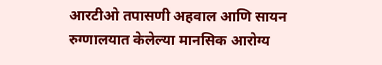आरटीओ तपासणी अहवाल आणि सायन रुग्णालयात केलेल्या मानसिक आरोग्य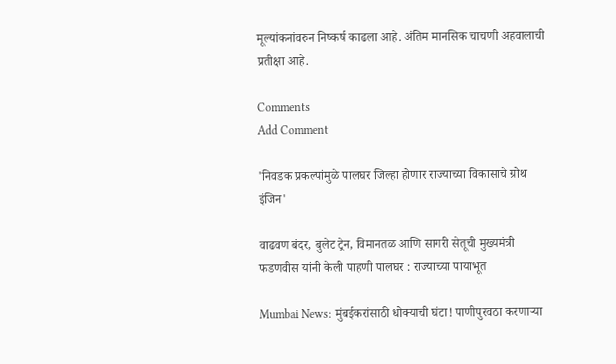मूल्यांकनांवरुन निष्कर्ष काढला आहे. अंतिम मानसिक चाचणी अहवालाची प्रतीक्षा आहे.

Comments
Add Comment

'निवडक प्रकल्पांमुळे पालघर जिल्हा होणार राज्याच्या विकासाचे ग्रोथ इंजिन'

वाढवण बंदर, बुलेट ट्रेन, विमानतळ आणि सागरी सेतूची मुख्यमंत्री फडणवीस यांनी केली पाहणी पालघर : राज्याच्या पायाभूत

Mumbai News: मुंबईकरांसाठी धोक्याची घंटा! पाणीपुरवठा करणाऱ्या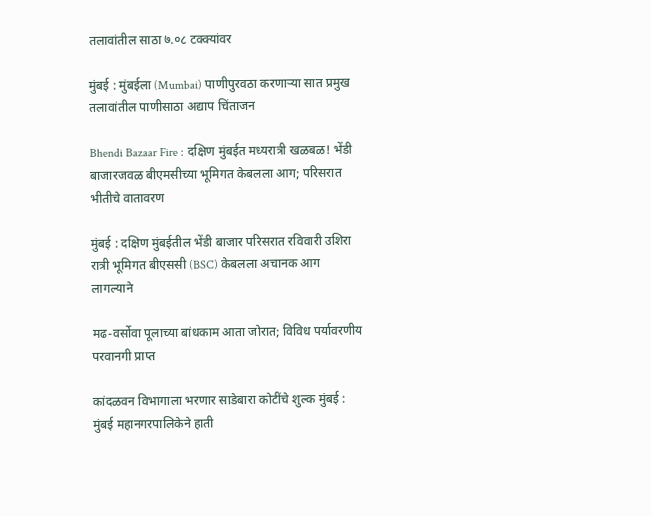तलावांतील साठा ७.०८ टक्क्यांवर

मुंबई : मुंबईला (Mumbai) पाणीपुरवठा करणाऱ्या सात प्रमुख तलावांतील पाणीसाठा अद्याप चिंताजन

Bhendi Bazaar Fire : दक्षिण मुंबईत मध्यरात्री खळबळ! भेंडी बाजारजवळ बीएमसीच्या भूमिगत केबलला आग; परिसरात भीतीचे वातावरण

मुंबई : दक्षिण मुंबईतील भेंडी बाजार परिसरात रविवारी उशिरा रात्री भूमिगत बीएससी (BSC) केबलला अचानक आग लागल्याने

मढ-वर्सोवा पूलाच्या बांधकाम आता जोरात; विविध पर्यावरणीय परवानगी प्राप्त

कांदळवन विभागाला भरणार साडेबारा कोटींचे शुल्क मुंबई : मुंबई महानगरपालिकेने हाती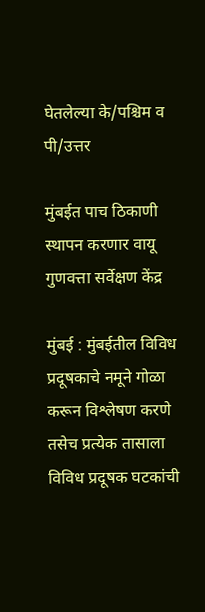घेतलेल्या के/पश्चिम व पी/उत्तर

मुंबईत पाच ठिकाणी स्थापन करणार वायू गुणवत्ता सर्वेक्षण केंद्र

मुंबई : मुंबईतील विविध प्रदूषकाचे नमूने गोळा करून विश्लेषण करणे तसेच प्रत्येक तासाला विविध प्रदूषक घटकांची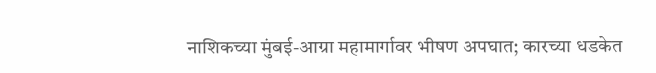नाशिकच्या मुंबई-आग्रा महामार्गावर भीषण अपघात; कारच्या धडकेत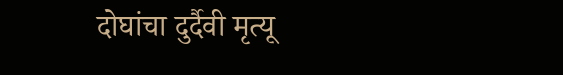दोघांचा दुर्दैवी मृत्यू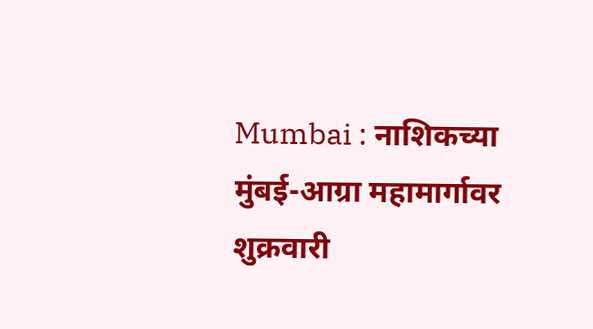Mumbai : नाशिकच्या मुंबई-आग्रा महामार्गावर शुक्रवारी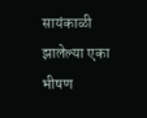सायंकाळी झालेल्या एका भीषण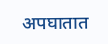अपघातात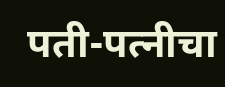पती-पत्नीचा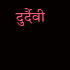दुर्दैवी